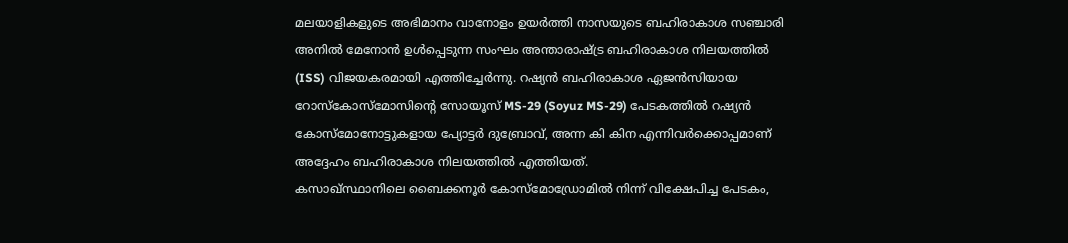മലയാളികളുടെ അഭിമാനം വാനോളം ഉയർത്തി നാസയുടെ ബഹിരാകാശ സഞ്ചാരി അനിൽ മേനോൻ ഉൾപ്പെടുന്ന സംഘം അന്താരാഷ്ട്ര ബഹിരാകാശ നിലയത്തിൽ (ISS) വിജയകരമായി എത്തിച്ചേർന്നു. റഷ്യൻ ബഹിരാകാശ ഏജൻസിയായ റോസ്കോസ്മോസിന്റെ സോയൂസ് MS-29 (Soyuz MS-29) പേടകത്തിൽ റഷ്യൻ കോസ്മോനോട്ടുകളായ പ്യോട്ടർ ദുബ്രോവ്, അന്ന കി കിന എന്നിവർക്കൊപ്പമാണ് അദ്ദേഹം ബഹിരാകാശ നിലയത്തിൽ എത്തിയത്.
കസാഖ്സ്ഥാനിലെ ബൈക്കനൂർ കോസ്മോഡ്രോമിൽ നിന്ന് വിക്ഷേപിച്ച പേടകം,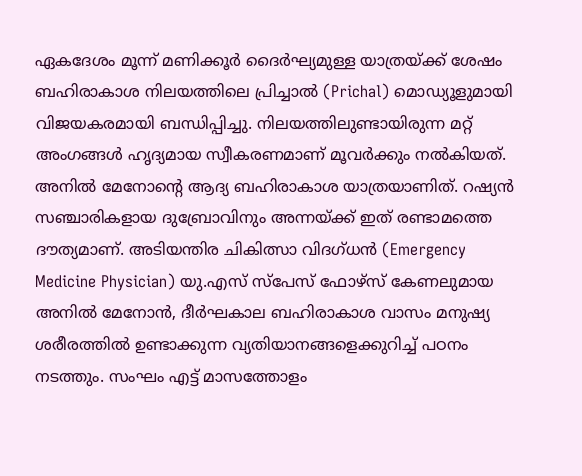ഏകദേശം മൂന്ന് മണിക്കൂർ ദൈർഘ്യമുള്ള യാത്രയ്ക്ക് ശേഷം ബഹിരാകാശ നിലയത്തിലെ പ്രിച്ചാൽ (Prichal) മൊഡ്യൂളുമായി വിജയകരമായി ബന്ധിപ്പിച്ചു. നിലയത്തിലുണ്ടായിരുന്ന മറ്റ് അംഗങ്ങൾ ഹൃദ്യമായ സ്വീകരണമാണ് മൂവർക്കും നൽകിയത്.
അനിൽ മേനോന്റെ ആദ്യ ബഹിരാകാശ യാത്രയാണിത്. റഷ്യൻ സഞ്ചാരികളായ ദുബ്രോവിനും അന്നയ്ക്ക് ഇത് രണ്ടാമത്തെ ദൗത്യമാണ്. അടിയന്തിര ചികിത്സാ വിദഗ്ധൻ (Emergency Medicine Physician) യു.എസ് സ്പേസ് ഫോഴ്സ് കേണലുമായ അനിൽ മേനോൻ, ദീർഘകാല ബഹിരാകാശ വാസം മനുഷ്യ ശരീരത്തിൽ ഉണ്ടാക്കുന്ന വ്യതിയാനങ്ങളെക്കുറിച്ച് പഠനം നടത്തും. സംഘം എട്ട് മാസത്തോളം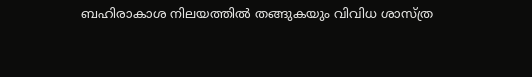ബഹിരാകാശ നിലയത്തിൽ തങ്ങുകയും വിവിധ ശാസ്ത്ര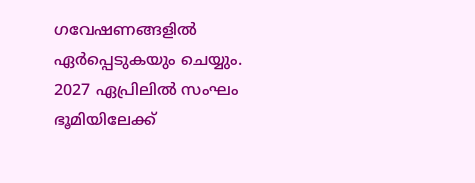ഗവേഷണങ്ങളിൽ ഏർപ്പെടുകയും ചെയ്യും. 2027 ഏപ്രിലിൽ സംഘം ഭൂമിയിലേക്ക്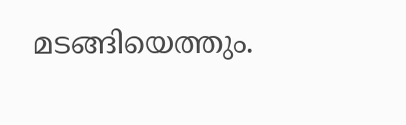മടങ്ങിയെത്തും.